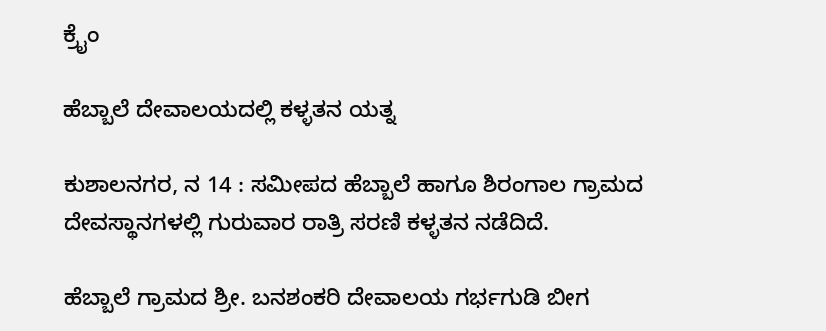ಕ್ರೈಂ

ಹೆಬ್ಬಾಲೆ ದೇವಾಲಯದಲ್ಲಿ ಕಳ್ಳತನ ಯತ್ನ

ಕುಶಾಲನಗರ, ನ 14 : ಸಮೀಪದ ಹೆಬ್ಬಾಲೆ ಹಾಗೂ ಶಿರಂಗಾಲ ಗ್ರಾಮದ ದೇವಸ್ಥಾನಗಳಲ್ಲಿ ಗುರುವಾರ ರಾತ್ರಿ ಸರಣಿ ಕಳ್ಳತನ ನಡೆದಿದೆ.

ಹೆಬ್ಬಾಲೆ ಗ್ರಾಮದ ಶ್ರೀ. ಬನಶಂಕರಿ ದೇವಾಲಯ ಗರ್ಭಗುಡಿ ಬೀಗ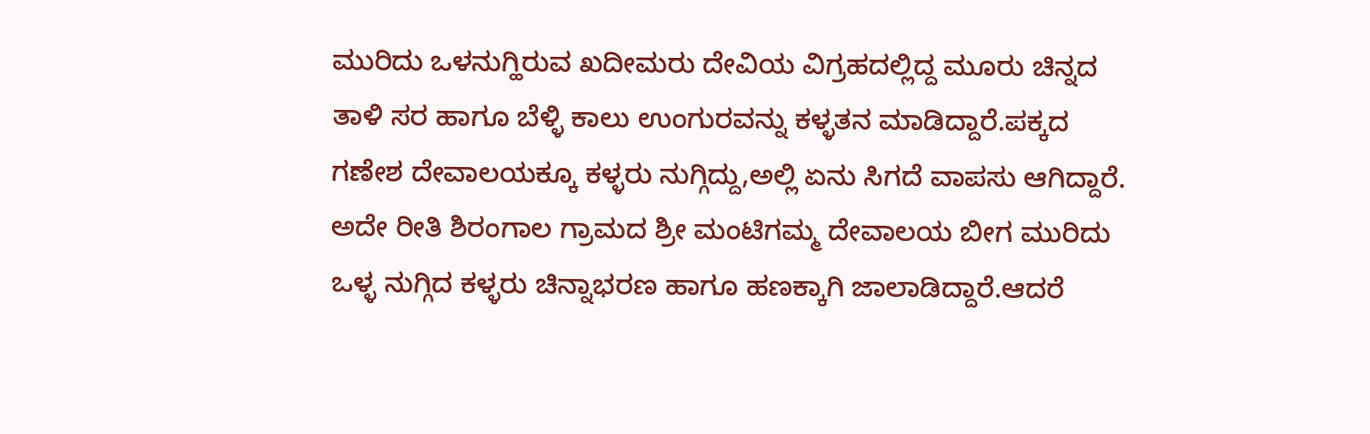ಮುರಿದು ಒಳನುಗ್ಹಿರುವ ಖದೀಮರು ದೇವಿಯ ವಿಗ್ರಹದಲ್ಲಿದ್ದ ಮೂರು ಚಿನ್ನದ ತಾಳಿ ಸರ ಹಾಗೂ ಬೆಳ್ಳಿ ಕಾಲು ಉಂಗುರವನ್ನು ಕಳ್ಳತನ ಮಾಡಿದ್ದಾರೆ.ಪಕ್ಕದ ಗಣೇಶ ದೇವಾಲಯಕ್ಕೂ ಕಳ್ಳರು ನುಗ್ಗಿದ್ದು,ಅಲ್ಲಿ ಏನು‌ ಸಿಗದೆ ವಾಪಸು ಆಗಿದ್ದಾರೆ. ಅದೇ ರೀತಿ ಶಿರಂಗಾಲ ಗ್ರಾಮದ ಶ್ರೀ ಮಂಟಿಗಮ್ಮ ದೇವಾಲಯ ಬೀಗ ಮುರಿದು ಒಳ್ಳ ನುಗ್ಗಿದ ಕಳ್ಳರು ಚಿನ್ನಾಭರಣ ಹಾಗೂ ಹಣಕ್ಕಾಗಿ ಜಾಲಾಡಿದ್ದಾರೆ.ಆದರೆ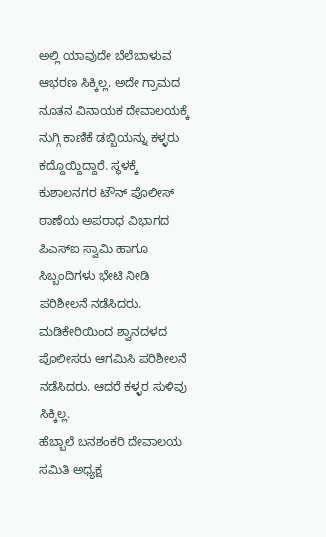ಅಲ್ಲಿ ಯಾವುದೇ ಬೆಲೆಬಾಳುವ ಆಭರಣ ಸಿಕ್ಕಿಲ್ಲ. ಅದೇ ಗ್ರಾಮದ ನೂತನ ವಿನಾಯಕ ದೇವಾಲಯಕ್ಕೆ ನುಗ್ಗಿ ಕಾಣಿಕೆ ಡಬ್ಬಿಯನ್ನು ಕಳ್ಳರು ಕದ್ದೊಯ್ದಿದ್ದಾರೆ. ಸ್ಥಳಕ್ಕೆ ಕುಶಾಲನಗರ ಟೌನ್‌ ಪೊಲೀಸ್ ಠಾಣೆಯ ಅಪರಾಧ ವಿಭಾಗದ ಪಿಎಸ್ಐ ಸ್ವಾಮಿ ಹಾಗೂ ಸಿಬ್ಬಂದಿಗಳು ಭೇಟಿ ನೀಡಿ ಪರಿಶೀಲನೆ ನಡೆಸಿದರು. ಮಡಿಕೇರಿಯಿಂದ ಶ್ವಾನದಳದ ಪೊಲೀಸರು ಆಗಮಿಸಿ ಪರಿಶೀಲನೆ ನಡೆಸಿದರು. ಆದರೆ ಕಳ್ಳರ ಸುಳಿವು ಸಿಕ್ಕಿಲ್ಲ.
ಹೆಬ್ಬಾಲೆ ಬನಶಂಕರಿ ದೇವಾಲಯ ಸಮಿತಿ ಅಧ್ಯಕ್ಷ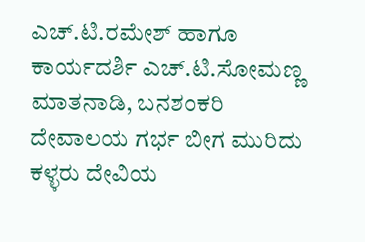ಎಚ್.ಟಿ.ರಮೇಶ್ ಹಾಗೂ ಕಾರ್ಯದರ್ಶಿ ಎಚ್.ಟಿ.ಸೋಮಣ್ಣ ಮಾತನಾಡಿ, ಬನಶಂಕರಿ ದೇವಾಲಯ ಗರ್ಭ ಬೀಗ ಮುರಿದು ಕಳ್ಳರು ದೇವಿಯ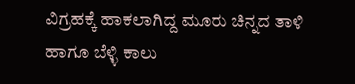ವಿಗ್ರಹಕ್ಕೆ ಹಾಕಲಾಗಿದ್ದ ಮೂರು ಚಿನ್ನದ ತಾಳಿ ಹಾಗೂ ಬೆಳ್ಳಿ ಕಾಲು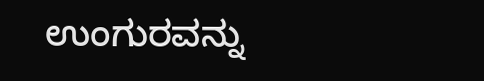ಉಂಗುರವನ್ನು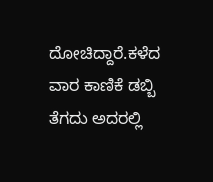ದೋಚಿದ್ದಾರೆ.ಕಳೆದ ವಾರ ಕಾಣಿಕೆ ಡಬ್ಬಿ ತೆಗದು ಅದರಲ್ಲಿ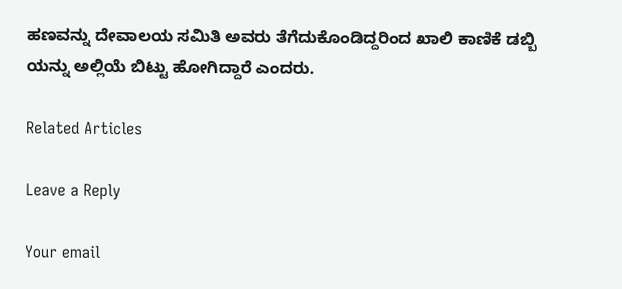ಹಣವನ್ನು ದೇವಾಲಯ ಸಮಿತಿ ಅವರು ತೆಗೆದುಕೊಂಡಿದ್ದರಿಂದ ಖಾಲಿ ಕಾಣಿಕೆ ಡಬ್ಬಿ ಯನ್ನು ಅಲ್ಲಿಯೆ ಬಿಟ್ಟು ಹೋಗಿದ್ದಾರೆ ಎಂದರು.

Related Articles

Leave a Reply

Your email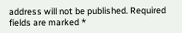address will not be published. Required fields are marked *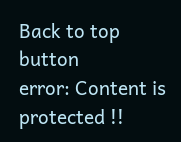Back to top button
error: Content is protected !!